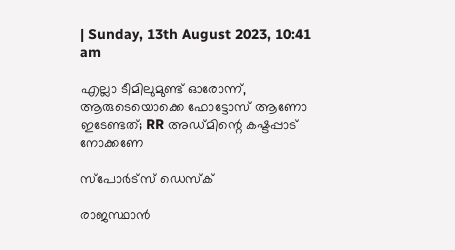| Sunday, 13th August 2023, 10:41 am

എല്ലാ ടീമിലുമുണ്ട് ഓരോന്ന്, ആരുടെയൊക്കെ ഫോട്ടോസ് ആണോ ഇടേണ്ടത്; RR അഡ്മിന്റെ കഷ്ടപ്പാട് നോക്കണേ

സ്പോര്‍ട്സ് ഡെസ്‌ക്

രാജസ്ഥാന്‍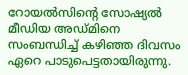റോയല്‍സിന്റെ സോഷ്യല്‍ മീഡിയ അഡ്മിനെ സംബന്ധിച്ച് കഴിഞ്ഞ ദിവസം ഏറെ പാടുപെട്ടതായിരുന്നു.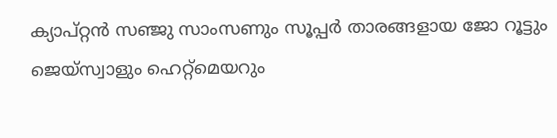ക്യാപ്റ്റന്‍ സഞ്ജു സാംസണും സൂപ്പര്‍ താരങ്ങളായ ജോ റൂട്ടും ജെയ്‌സ്വാളും ഹെറ്റ്‌മെയറും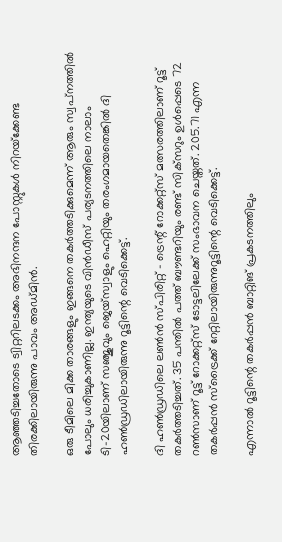ആഞ്ഞടിച്ചതോടെ ട്വിറ്ററിലടക്കം അഭിനന്ദന പോസ്റ്റുകള്‍ നിറയ്‌ക്കേണ്ട തിരക്കിലായിരുന്നു പാവം അഡ്മിന്‍.

ഒരു ടീമിലെ മിക്ക താരങ്ങളും ഇങ്ങനെ തകര്‍ത്തടിക്കുമെന്ന് ആരും സ്വപ്‌നത്തില്‍ പോലും ധരിച്ചുകാണില്ല. ഇന്ത്യയുടെ വിന്‍ഡീസ് പര്യടനത്തിലെ നാലാം ടി-20യിലാണ് സഞ്ജുവും ജെയ്‌സ്വാളും ഹെറ്റിയും തരംഗമായതെങ്കില്‍ ദി ഹണ്‍ഡ്രഡിലായിരുന്നു റൂട്ടിന്റെ വെടിക്കെട്ട്.

ദി ഹണ്‍ഡ്രഡിലെ ലണ്‍ന്‍ സ്പിരിറ്റ് – ട്രെന്റ് റോക്കറ്റ്‌സ് മത്സരത്തിലാണ് റൂട്ട് തകര്‍ത്തടിച്ചത്. 35 പന്തില്‍ പത്ത് ബൗണ്ടറിയും രണ്ട് സിക്‌സറും ഉള്‍പ്പെടെ 72 റണ്‍സാണ് റൂട്ട് റോക്കറ്റ്‌സ് ടോട്ടലിലേക്ക് സംഭാവന ചെയ്തത്. 205.71 എന്ന തകര്‍പ്പന്‍ സ്‌ട്രൈക്ക് റേറ്റിലായിരുന്നുറൂട്ടിന്റെ വെടിക്കെട്ട്.

എന്നാല്‍ റൂട്ടിന്റെ തകര്‍പ്പന്‍ ബാറ്റിങ് പ്രകടനത്തിലും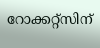റോക്കറ്റ്‌സിന്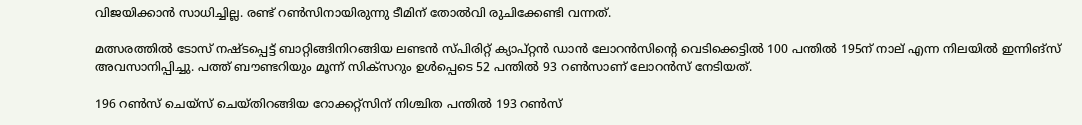വിജയിക്കാന്‍ സാധിച്ചില്ല. രണ്ട് റണ്‍സിനായിരുന്നു ടീമിന് തോല്‍വി രുചിക്കേണ്ടി വന്നത്.

മത്സരത്തില്‍ ടോസ് നഷ്ടപ്പെട്ട് ബാറ്റിങ്ങിനിറങ്ങിയ ലണ്ടന്‍ സ്പിരിറ്റ് ക്യാപ്റ്റന്‍ ഡാന്‍ ലോറന്‍സിന്റെ വെടിക്കെട്ടില്‍ 100 പന്തില്‍ 195ന് നാല് എന്ന നിലയില്‍ ഇന്നിങ്‌സ് അവസാനിപ്പിച്ചു. പത്ത് ബൗണ്ടറിയും മൂന്ന് സിക്‌സറും ഉള്‍പ്പെടെ 52 പന്തില്‍ 93 റണ്‍സാണ് ലോറന്‍സ് നേടിയത്.

196 റണ്‍സ് ചെയ്‌സ് ചെയ്തിറങ്ങിയ റോക്കറ്റ്‌സിന് നിശ്ചിത പന്തില്‍ 193 റണ്‍സ്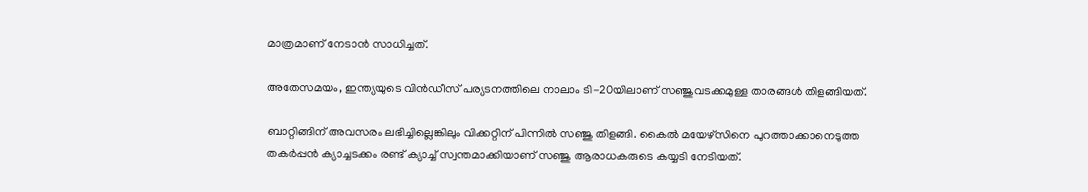മാത്രമാണ് നേടാന്‍ സാധിച്ചത്.

അതേസമയം, ഇന്ത്യയുടെ വിന്‍ഡീസ് പര്യടനത്തിലെ നാലാം ടി-20യിലാണ് സഞ്ജുവടക്കമുള്ള താരങ്ങള്‍ തിളങ്ങിയത്.

ബാറ്റിങ്ങിന് അവസരം ലഭിച്ചില്ലെങ്കിലും വിക്കറ്റിന് പിന്നില്‍ സഞ്ജു തിളങ്ങി. കൈല്‍ മയേഴ്‌സിനെ പുറത്താക്കാനെടുത്ത തകര്‍പ്പന്‍ ക്യാച്ചടക്കം രണ്ട് ക്യാച്ച് സ്വന്തമാക്കിയാണ് സഞ്ജു ആരാധകരുടെ കയ്യടി നേടിയത്.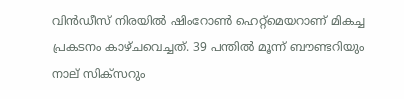വിന്‍ഡീസ് നിരയില്‍ ഷിംറോണ്‍ ഹെറ്റ്‌മെയറാണ് മികച്ച പ്രകടനം കാഴ്ചവെച്ചത്. 39 പന്തില്‍ മൂന്ന് ബൗണ്ടറിയും നാല് സിക്‌സറും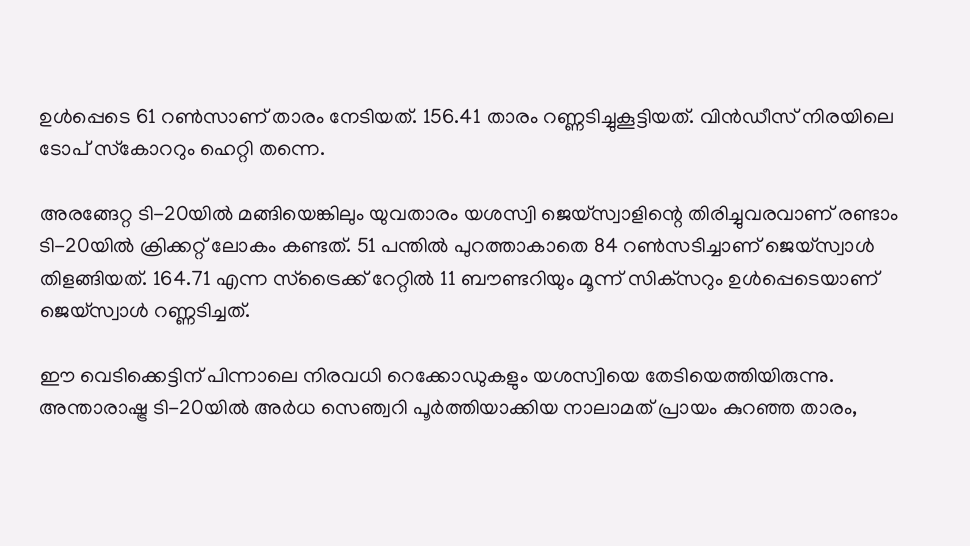ഉള്‍പ്പെടെ 61 റണ്‍സാണ് താരം നേടിയത്. 156.41 താരം റണ്ണടിച്ചുകൂട്ടിയത്. വിന്‍ഡീസ് നിരയിലെ ടോപ് സ്‌കോററും ഹെറ്റി തന്നെ.

അരങ്ങേറ്റ ടി-20യില്‍ മങ്ങിയെങ്കിലും യുവതാരം യശസ്വി ജെയ്‌സ്വാളിന്റെ തിരിച്ചുവരവാണ് രണ്ടാം ടി-20യില്‍ ക്രിക്കറ്റ് ലോകം കണ്ടത്. 51 പന്തില്‍ പുറത്താകാതെ 84 റണ്‍സടിച്ചാണ് ജെയ്‌സ്വാള്‍ തിളങ്ങിയത്. 164.71 എന്ന സ്‌ട്രൈക്ക് റേറ്റില്‍ 11 ബൗണ്ടറിയും മൂന്ന് സിക്‌സറും ഉള്‍പ്പെടെയാണ് ജെയ്‌സ്വാള്‍ റണ്ണടിച്ചത്.

ഈ വെടിക്കെട്ടിന് പിന്നാലെ നിരവധി റെക്കോഡുകളും യശസ്വിയെ തേടിയെത്തിയിരുന്നു. അന്താരാഷ്ട്ര ടി-20യില്‍ അര്‍ധ സെഞ്വറി പൂര്‍ത്തിയാക്കിയ നാലാമത് പ്രായം കുറഞ്ഞ താരം,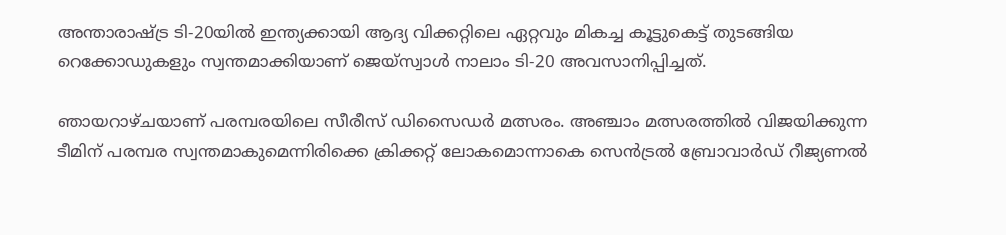അന്താരാഷ്ട്ര ടി-20യില്‍ ഇന്ത്യക്കായി ആദ്യ വിക്കറ്റിലെ ഏറ്റവും മികച്ച കൂട്ടുകെട്ട് തുടങ്ങിയ റെക്കോഡുകളും സ്വന്തമാക്കിയാണ് ജെയ്‌സ്വാള്‍ നാലാം ടി-20 അവസാനിപ്പിച്ചത്.

ഞായറാഴ്ചയാണ് പരമ്പരയിലെ സീരീസ് ഡിസൈഡര്‍ മത്സരം. അഞ്ചാം മത്സരത്തില്‍ വിജയിക്കുന്ന ടീമിന് പരമ്പര സ്വന്തമാകുമെന്നിരിക്കെ ക്രിക്കറ്റ് ലോകമൊന്നാകെ സെന്‍ട്രല്‍ ബ്രോവാര്‍ഡ് റീജ്യണല്‍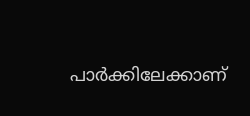പാര്‍ക്കിലേക്കാണ്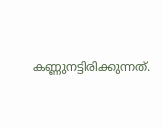കണ്ണുനട്ടിരിക്കുന്നത്.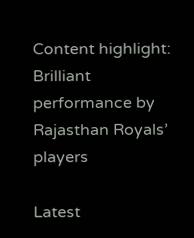Content highlight: Brilliant performance by Rajasthan Royals’ players

Latest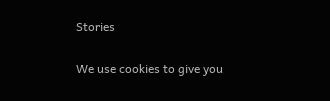Stories

We use cookies to give you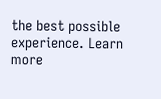the best possible experience. Learn more